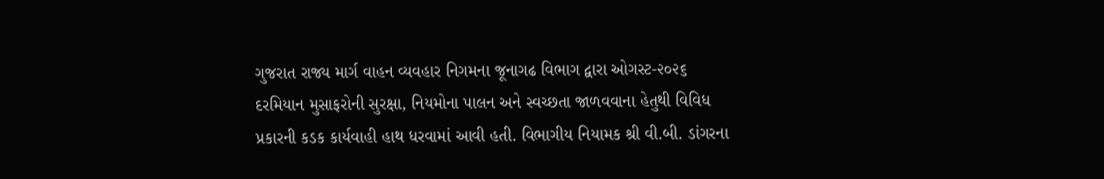ગુજરાત રાજ્ય માર્ગ વાહન વ્યવહાર નિગમના જૂનાગઢ વિભાગ દ્વારા ઓગસ્ટ-૨૦૨૬ દરમિયાન મુસાફરોની સુરક્ષા, નિયમોના પાલન અને સ્વચ્છતા જાળવવાના હેતુથી વિવિધ પ્રકારની કડક કાર્યવાહી હાથ ધરવામાં આવી હતી. વિભાગીય નિયામક શ્રી વી.બી. ડાંગરના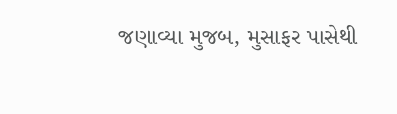જણાવ્યા મુજબ, મુસાફર પાસેથી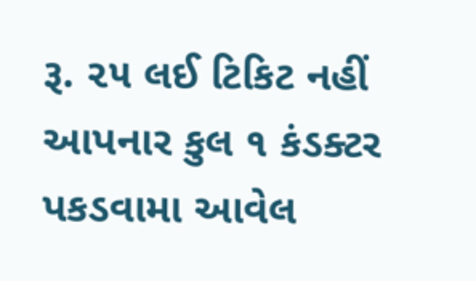રૂ. ૨૫ લઈ ટિકિટ નહીં આપનાર કુલ ૧ કંડક્ટર પકડવામા આવેલ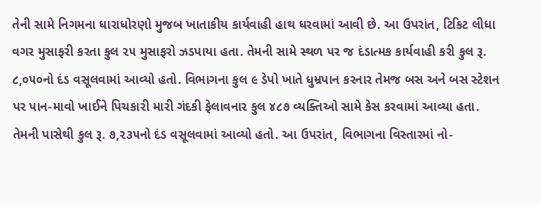તેની સામે નિગમના ધારાધોરણો મુજબ ખાતાકીય કાર્યવાહી હાથ ધરવામાં આવી છે. આ ઉપરાંત, ટિકિટ લીધા વગર મુસાફરી કરતા કુલ ૨૫ મુસાફરો ઝડપાયા હતા. તેમની સામે સ્થળ પર જ દંડાત્મક કાર્યવાહી કરી કુલ રૂ. ૮,૦૫૦નો દંડ વસૂલવામાં આવ્યો હતો. વિભાગના કુલ ૯ ડેપો ખાતે ધુમ્રપાન કરનાર તેમજ બસ અને બસ સ્ટેશન પર પાન-માવો ખાઈને પિચકારી મારી ગંદકી ફેલાવનાર કુલ ૪૮૭ વ્યક્તિઓ સામે કેસ કરવામાં આવ્યા હતા. તેમની પાસેથી કુલ રૂ. ૭,૨૩૫નો દંડ વસૂલવામાં આવ્યો હતો. આ ઉપરાંત, વિભાગના વિસ્તારમાં નો-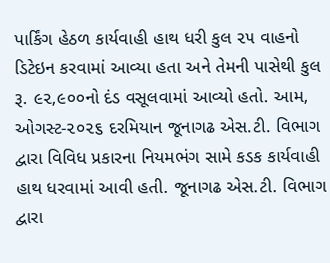પાર્કિંગ હેઠળ કાર્યવાહી હાથ ધરી કુલ ૨૫ વાહનો ડિટેઇન કરવામાં આવ્યા હતા અને તેમની પાસેથી કુલ રૂ. ૯૨,૯૦૦નો દંડ વસૂલવામાં આવ્યો હતો. આમ, ઓગસ્ટ-૨૦૨૬ દરમિયાન જૂનાગઢ એસ.ટી. વિભાગ દ્વારા વિવિધ પ્રકારના નિયમભંગ સામે કડક કાર્યવાહી હાથ ધરવામાં આવી હતી. જૂનાગઢ એસ.ટી. વિભાગ દ્વારા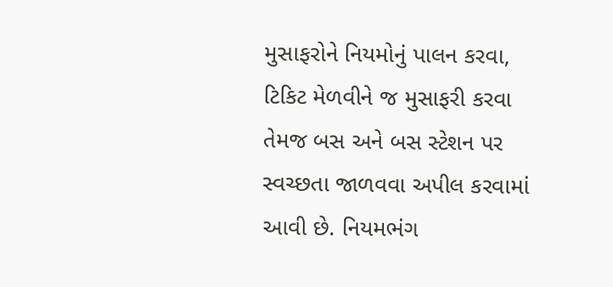મુસાફરોને નિયમોનું પાલન કરવા, ટિકિટ મેળવીને જ મુસાફરી કરવા તેમજ બસ અને બસ સ્ટેશન પર સ્વચ્છતા જાળવવા અપીલ કરવામાં આવી છે. નિયમભંગ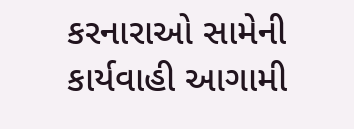કરનારાઓ સામેની કાર્યવાહી આગામી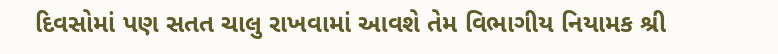દિવસોમાં પણ સતત ચાલુ રાખવામાં આવશે તેમ વિભાગીય નિયામક શ્રી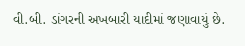વી.બી. ડાંગરની અખબારી યાદીમાં જણાવાયું છે.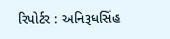રિપોર્ટર : અનિરૂધસિંહ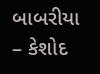બાબરીયા – કેશોદ